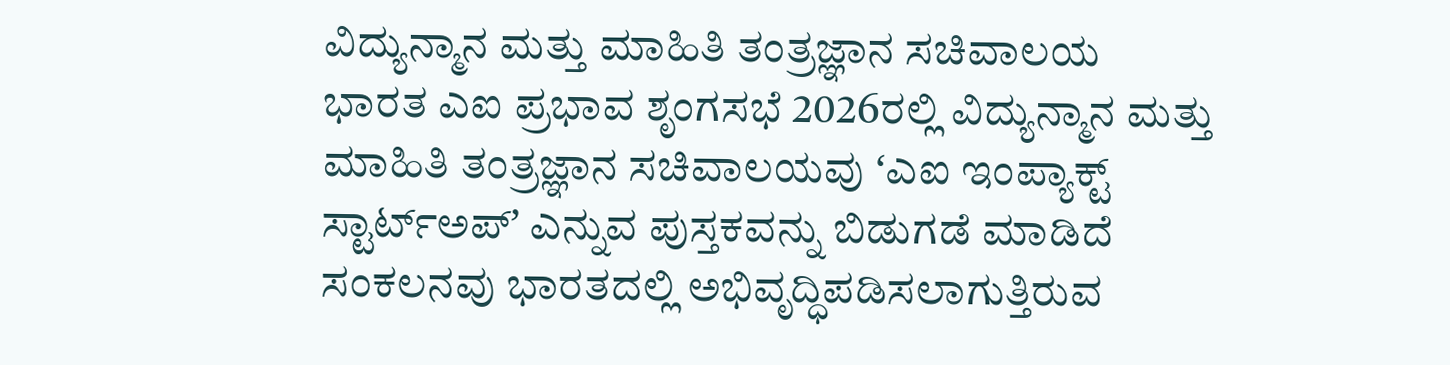ವಿದ್ಯುನ್ಮಾನ ಮತ್ತು ಮಾಹಿತಿ ತಂತ್ರಜ್ಞಾನ ಸಚಿವಾಲಯ
ಭಾರತ ಎಐ ಪ್ರಭಾವ ಶೃಂಗಸಭೆ 2026ರಲ್ಲಿ ವಿದ್ಯುನ್ಮಾನ ಮತ್ತು ಮಾಹಿತಿ ತಂತ್ರಜ್ಞಾನ ಸಚಿವಾಲಯವು ʻಎಐ ಇಂಪ್ಯಾಕ್ಟ್ ಸ್ಟಾರ್ಟ್ಅಪ್ʼ ಎನ್ನುವ ಪುಸ್ತಕವನ್ನು ಬಿಡುಗಡೆ ಮಾಡಿದೆ
ಸಂಕಲನವು ಭಾರತದಲ್ಲಿ ಅಭಿವೃದ್ಧಿಪಡಿಸಲಾಗುತ್ತಿರುವ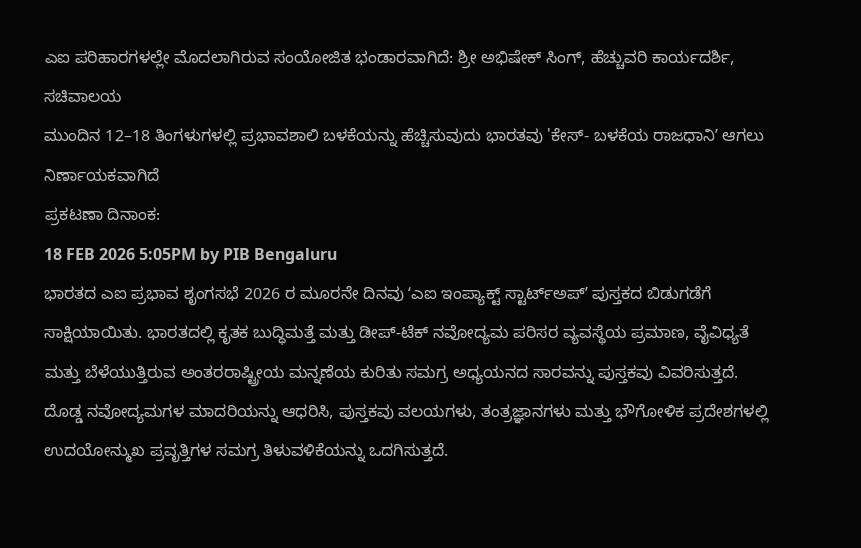ಎಐ ಪರಿಹಾರಗಳಲ್ಲೇ ಮೊದಲಾಗಿರುವ ಸಂಯೋಜಿತ ಭಂಡಾರವಾಗಿದೆ: ಶ್ರೀ ಅಭಿಷೇಕ್ ಸಿಂಗ್, ಹೆಚ್ಚುವರಿ ಕಾರ್ಯದರ್ಶಿ, ಸಚಿವಾಲಯ
ಮುಂದಿನ 12–18 ತಿಂಗಳುಗಳಲ್ಲಿ ಪ್ರಭಾವಶಾಲಿ ಬಳಕೆಯನ್ನು ಹೆಚ್ಚಿಸುವುದು ಭಾರತವು 'ಕೇಸ್- ಬಳಕೆಯ ರಾಜಧಾನಿʼ ಆಗಲು ನಿರ್ಣಾಯಕವಾಗಿದೆ
ಪ್ರಕಟಣಾ ದಿನಾಂಕ:
18 FEB 2026 5:05PM by PIB Bengaluru
ಭಾರತದ ಎಐ ಪ್ರಭಾವ ಶೃಂಗಸಭೆ 2026 ರ ಮೂರನೇ ದಿನವು ʻಎಐ ಇಂಪ್ಯಾಕ್ಟ್ ಸ್ಟಾರ್ಟ್ಅಪ್ʼ ಪುಸ್ತಕದ ಬಿಡುಗಡೆಗೆ ಸಾಕ್ಷಿಯಾಯಿತು. ಭಾರತದಲ್ಲಿ ಕೃತಕ ಬುದ್ಧಿಮತ್ತೆ ಮತ್ತು ಡೀಪ್-ಟೆಕ್ ನವೋದ್ಯಮ ಪರಿಸರ ವ್ಯವಸ್ಥೆಯ ಪ್ರಮಾಣ, ವೈವಿಧ್ಯತೆ ಮತ್ತು ಬೆಳೆಯುತ್ತಿರುವ ಅಂತರರಾಷ್ಟ್ರೀಯ ಮನ್ನಣೆಯ ಕುರಿತು ಸಮಗ್ರ ಅಧ್ಯಯನದ ಸಾರವನ್ನು ಪುಸ್ತಕವು ವಿವರಿಸುತ್ತದೆ. ದೊಡ್ಡ ನವೋದ್ಯಮಗಳ ಮಾದರಿಯನ್ನು ಆಧರಿಸಿ, ಪುಸ್ತಕವು ವಲಯಗಳು, ತಂತ್ರಜ್ಞಾನಗಳು ಮತ್ತು ಭೌಗೋಳಿಕ ಪ್ರದೇಶಗಳಲ್ಲಿ ಉದಯೋನ್ಮುಖ ಪ್ರವೃತ್ತಿಗಳ ಸಮಗ್ರ ತಿಳುವಳಿಕೆಯನ್ನು ಒದಗಿಸುತ್ತದೆ.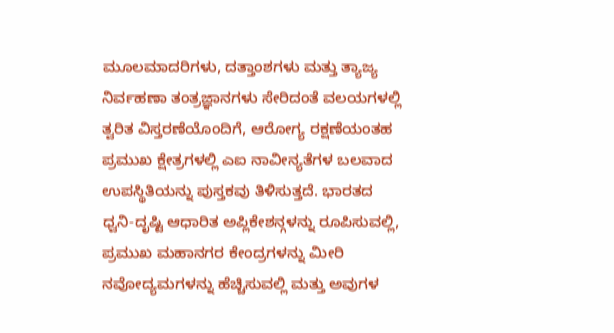ಮೂಲಮಾದರಿಗಳು, ದತ್ತಾಂಶಗಳು ಮತ್ತು ತ್ಯಾಜ್ಯ ನಿರ್ವಹಣಾ ತಂತ್ರಜ್ಞಾನಗಳು ಸೇರಿದಂತೆ ವಲಯಗಳಲ್ಲಿ ತ್ವರಿತ ವಿಸ್ತರಣೆಯೊಂದಿಗೆ, ಆರೋಗ್ಯ ರಕ್ಷಣೆಯಂತಹ ಪ್ರಮುಖ ಕ್ಷೇತ್ರಗಳಲ್ಲಿ ಎಐ ನಾವೀನ್ಯತೆಗಳ ಬಲವಾದ ಉಪಸ್ಥಿತಿಯನ್ನು ಪುಸ್ತಕವು ತಿಳಿಸುತ್ತದೆ. ಭಾರತದ ಧ್ವನಿ-ದೃಷ್ಟಿ ಆಧಾರಿತ ಅಪ್ಲಿಕೇಶನ್ಗಳನ್ನು ರೂಪಿಸುವಲ್ಲಿ, ಪ್ರಮುಖ ಮಹಾನಗರ ಕೇಂದ್ರಗಳನ್ನು ಮೀರಿ ನವೋದ್ಯಮಗಳನ್ನು ಹೆಚ್ಚಿಸುವಲ್ಲಿ ಮತ್ತು ಅವುಗಳ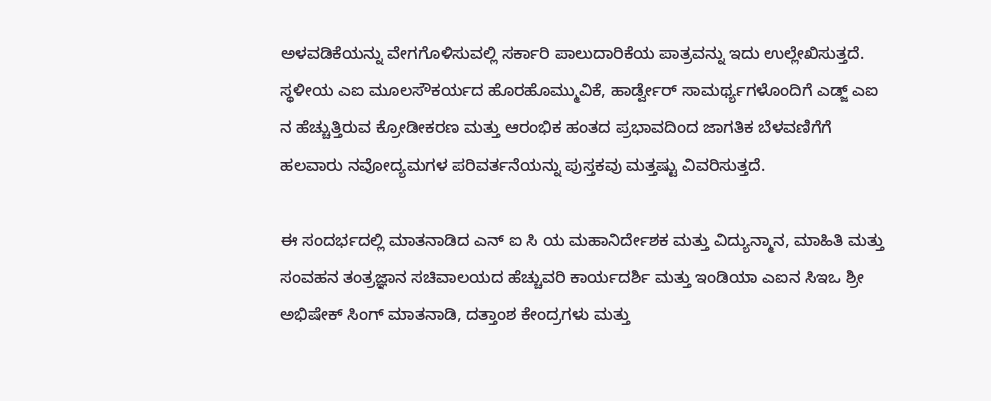ಅಳವಡಿಕೆಯನ್ನು ವೇಗಗೊಳಿಸುವಲ್ಲಿ ಸರ್ಕಾರಿ ಪಾಲುದಾರಿಕೆಯ ಪಾತ್ರವನ್ನು ಇದು ಉಲ್ಲೇಖಿಸುತ್ತದೆ. ಸ್ಥಳೀಯ ಎಐ ಮೂಲಸೌಕರ್ಯದ ಹೊರಹೊಮ್ಮುವಿಕೆ, ಹಾರ್ಡ್ವೇರ್ ಸಾಮರ್ಥ್ಯಗಳೊಂದಿಗೆ ಎಡ್ಜ್ ಎಐ ನ ಹೆಚ್ಚುತ್ತಿರುವ ಕ್ರೋಡೀಕರಣ ಮತ್ತು ಆರಂಭಿಕ ಹಂತದ ಪ್ರಭಾವದಿಂದ ಜಾಗತಿಕ ಬೆಳವಣಿಗೆಗೆ ಹಲವಾರು ನವೋದ್ಯಮಗಳ ಪರಿವರ್ತನೆಯನ್ನು ಪುಸ್ತಕವು ಮತ್ತಷ್ಟು ವಿವರಿಸುತ್ತದೆ.

ಈ ಸಂದರ್ಭದಲ್ಲಿ ಮಾತನಾಡಿದ ಎನ್ ಐ ಸಿ ಯ ಮಹಾನಿರ್ದೇಶಕ ಮತ್ತು ವಿದ್ಯುನ್ಮಾನ, ಮಾಹಿತಿ ಮತ್ತು ಸಂವಹನ ತಂತ್ರಜ್ಞಾನ ಸಚಿವಾಲಯದ ಹೆಚ್ಚುವರಿ ಕಾರ್ಯದರ್ಶಿ ಮತ್ತು ಇಂಡಿಯಾ ಎಐನ ಸಿಇಒ ಶ್ರೀ ಅಭಿಷೇಕ್ ಸಿಂಗ್ ಮಾತನಾಡಿ, ದತ್ತಾಂಶ ಕೇಂದ್ರಗಳು ಮತ್ತು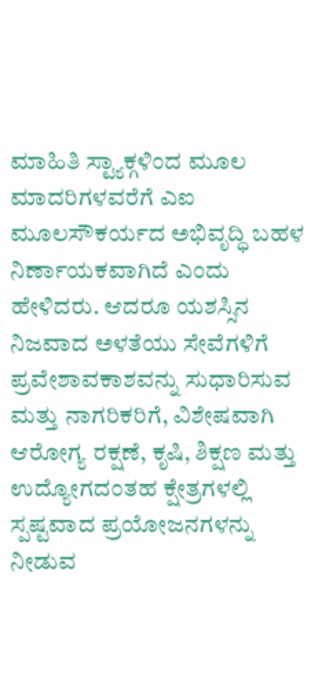ಮಾಹಿತಿ ಸ್ಟ್ಯಾಕ್ಗಳಿಂದ ಮೂಲ ಮಾದರಿಗಳವರೆಗೆ ಎಐ ಮೂಲಸೌಕರ್ಯದ ಅಭಿವೃದ್ಧಿ ಬಹಳ ನಿರ್ಣಾಯಕವಾಗಿದೆ ಎಂದು ಹೇಳಿದರು. ಆದರೂ ಯಶಸ್ಸಿನ ನಿಜವಾದ ಅಳತೆಯು ಸೇವೆಗಳಿಗೆ ಪ್ರವೇಶಾವಕಾಶವನ್ನು ಸುಧಾರಿಸುವ ಮತ್ತು ನಾಗರಿಕರಿಗೆ, ವಿಶೇಷವಾಗಿ ಆರೋಗ್ಯ ರಕ್ಷಣೆ, ಕೃಷಿ, ಶಿಕ್ಷಣ ಮತ್ತು ಉದ್ಯೋಗದಂತಹ ಕ್ಷೇತ್ರಗಳಲ್ಲಿ ಸ್ಪಷ್ಟವಾದ ಪ್ರಯೋಜನಗಳನ್ನು ನೀಡುವ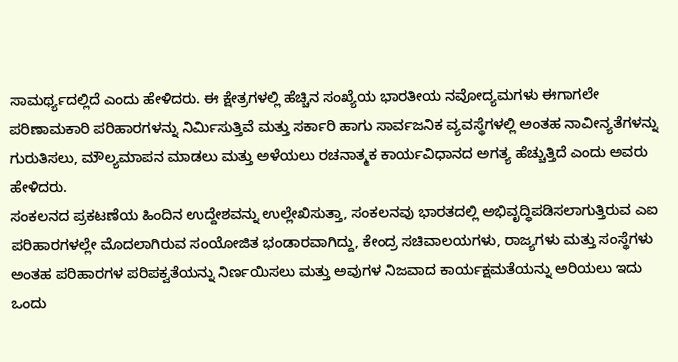ಸಾಮರ್ಥ್ಯದಲ್ಲಿದೆ ಎಂದು ಹೇಳಿದರು. ಈ ಕ್ಷೇತ್ರಗಳಲ್ಲಿ ಹೆಚ್ಚಿನ ಸಂಖ್ಯೆಯ ಭಾರತೀಯ ನವೋದ್ಯಮಗಳು ಈಗಾಗಲೇ ಪರಿಣಾಮಕಾರಿ ಪರಿಹಾರಗಳನ್ನು ನಿರ್ಮಿಸುತ್ತಿವೆ ಮತ್ತು ಸರ್ಕಾರಿ ಹಾಗು ಸಾರ್ವಜನಿಕ ವ್ಯವಸ್ಥೆಗಳಲ್ಲಿ ಅಂತಹ ನಾವೀನ್ಯತೆಗಳನ್ನು ಗುರುತಿಸಲು, ಮೌಲ್ಯಮಾಪನ ಮಾಡಲು ಮತ್ತು ಅಳೆಯಲು ರಚನಾತ್ಮಕ ಕಾರ್ಯವಿಧಾನದ ಅಗತ್ಯ ಹೆಚ್ಚುತ್ತಿದೆ ಎಂದು ಅವರು ಹೇಳಿದರು.
ಸಂಕಲನದ ಪ್ರಕಟಣೆಯ ಹಿಂದಿನ ಉದ್ದೇಶವನ್ನು ಉಲ್ಲೇಖಿಸುತ್ತಾ, ಸಂಕಲನವು ಭಾರತದಲ್ಲಿ ಅಭಿವೃದ್ಧಿಪಡಿಸಲಾಗುತ್ತಿರುವ ಎಐ ಪರಿಹಾರಗಳಲ್ಲೇ ಮೊದಲಾಗಿರುವ ಸಂಯೋಜಿತ ಭಂಡಾರವಾಗಿದ್ದು, ಕೇಂದ್ರ ಸಚಿವಾಲಯಗಳು, ರಾಜ್ಯಗಳು ಮತ್ತು ಸಂಸ್ಥೆಗಳು ಅಂತಹ ಪರಿಹಾರಗಳ ಪರಿಪಕ್ವತೆಯನ್ನು ನಿರ್ಣಯಿಸಲು ಮತ್ತು ಅವುಗಳ ನಿಜವಾದ ಕಾರ್ಯಕ್ಷಮತೆಯನ್ನು ಅರಿಯಲು ಇದು ಒಂದು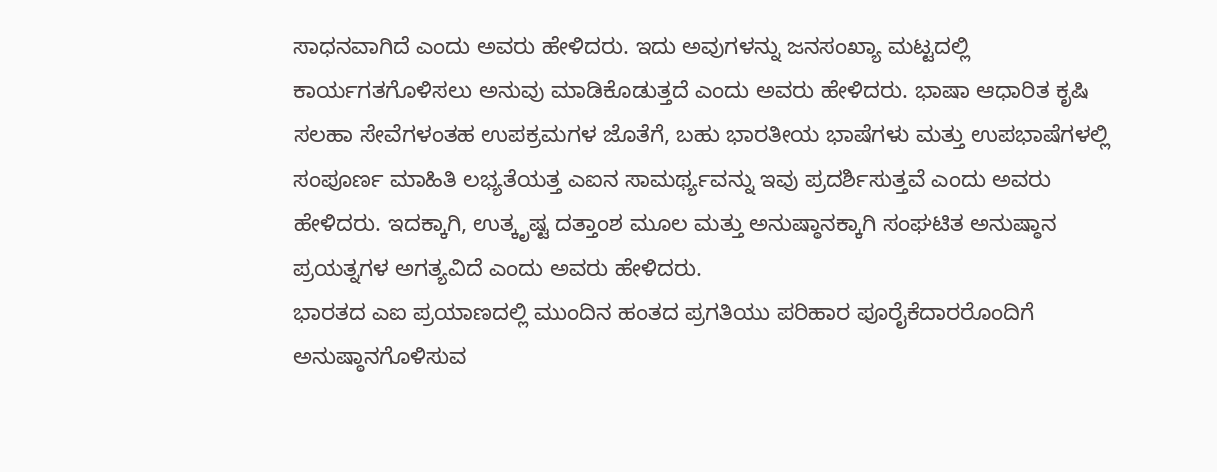ಸಾಧನವಾಗಿದೆ ಎಂದು ಅವರು ಹೇಳಿದರು. ಇದು ಅವುಗಳನ್ನು ಜನಸಂಖ್ಯಾ ಮಟ್ಟದಲ್ಲಿ ಕಾರ್ಯಗತಗೊಳಿಸಲು ಅನುವು ಮಾಡಿಕೊಡುತ್ತದೆ ಎಂದು ಅವರು ಹೇಳಿದರು. ಭಾಷಾ ಆಧಾರಿತ ಕೃಷಿ ಸಲಹಾ ಸೇವೆಗಳಂತಹ ಉಪಕ್ರಮಗಳ ಜೊತೆಗೆ, ಬಹು ಭಾರತೀಯ ಭಾಷೆಗಳು ಮತ್ತು ಉಪಭಾಷೆಗಳಲ್ಲಿ ಸಂಪೂರ್ಣ ಮಾಹಿತಿ ಲಭ್ಯತೆಯತ್ತ ಎಐನ ಸಾಮರ್ಥ್ಯವನ್ನು ಇವು ಪ್ರದರ್ಶಿಸುತ್ತವೆ ಎಂದು ಅವರು ಹೇಳಿದರು. ಇದಕ್ಕಾಗಿ, ಉತ್ಕೃಷ್ಟ ದತ್ತಾಂಶ ಮೂಲ ಮತ್ತು ಅನುಷ್ಠಾನಕ್ಕಾಗಿ ಸಂಘಟಿತ ಅನುಷ್ಠಾನ ಪ್ರಯತ್ನಗಳ ಅಗತ್ಯವಿದೆ ಎಂದು ಅವರು ಹೇಳಿದರು.
ಭಾರತದ ಎಐ ಪ್ರಯಾಣದಲ್ಲಿ ಮುಂದಿನ ಹಂತದ ಪ್ರಗತಿಯು ಪರಿಹಾರ ಪೂರೈಕೆದಾರರೊಂದಿಗೆ ಅನುಷ್ಠಾನಗೊಳಿಸುವ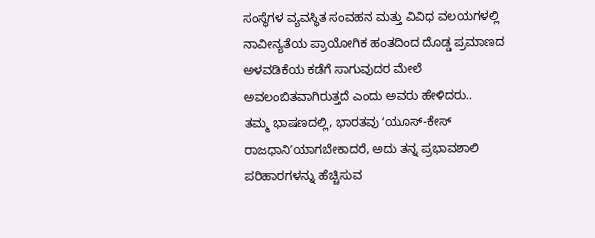ಸಂಸ್ಥೆಗಳ ವ್ಯವಸ್ಥಿತ ಸಂವಹನ ಮತ್ತು ವಿವಿಧ ವಲಯಗಳಲ್ಲಿ ನಾವೀನ್ಯತೆಯ ಪ್ರಾಯೋಗಿಕ ಹಂತದಿಂದ ದೊಡ್ಡ ಪ್ರಮಾಣದ ಅಳವಡಿಕೆಯ ಕಡೆಗೆ ಸಾಗುವುದರ ಮೇಲೆ ಅವಲಂಬಿತವಾಗಿರುತ್ತದೆ ಎಂದು ಅವರು ಹೇಳಿದರು..
ತಮ್ಮ ಭಾಷಣದಲ್ಲಿ, ಭಾರತವು ʻಯೂಸ್-ಕೇಸ್ ರಾಜಧಾನಿʼಯಾಗಬೇಕಾದರೆ, ಅದು ತನ್ನ ಪ್ರಭಾವಶಾಲಿ ಪರಿಹಾರಗಳನ್ನು ಹೆಚ್ಚಿಸುವ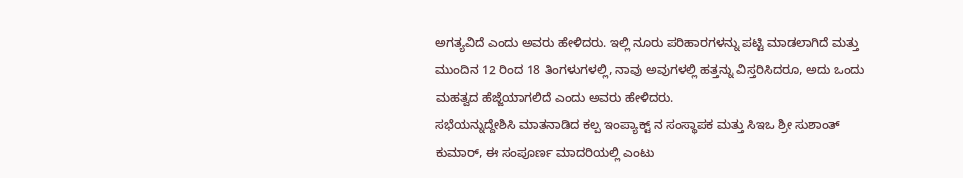ಅಗತ್ಯವಿದೆ ಎಂದು ಅವರು ಹೇಳಿದರು. ಇಲ್ಲಿ ನೂರು ಪರಿಹಾರಗಳನ್ನು ಪಟ್ಟಿ ಮಾಡಲಾಗಿದೆ ಮತ್ತು ಮುಂದಿನ 12 ರಿಂದ 18 ತಿಂಗಳುಗಳಲ್ಲಿ, ನಾವು ಅವುಗಳಲ್ಲಿ ಹತ್ತನ್ನು ವಿಸ್ತರಿಸಿದರೂ, ಅದು ಒಂದು ಮಹತ್ವದ ಹೆಜ್ಜೆಯಾಗಲಿದೆ ಎಂದು ಅವರು ಹೇಳಿದರು.
ಸಭೆಯನ್ನುದ್ದೇಶಿಸಿ ಮಾತನಾಡಿದ ಕಲ್ಪ ಇಂಪ್ಯಾಕ್ಟ್ ನ ಸಂಸ್ಥಾಪಕ ಮತ್ತು ಸಿಇಒ ಶ್ರೀ ಸುಶಾಂತ್ ಕುಮಾರ್, ಈ ಸಂಪೂರ್ಣ ಮಾದರಿಯಲ್ಲಿ ಎಂಟು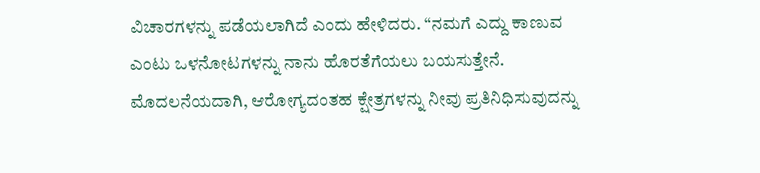ವಿಚಾರಗಳನ್ನು ಪಡೆಯಲಾಗಿದೆ ಎಂದು ಹೇಳಿದರು. “ನಮಗೆ ಎದ್ದು ಕಾಣುವ ಎಂಟು ಒಳನೋಟಗಳನ್ನು ನಾನು ಹೊರತೆಗೆಯಲು ಬಯಸುತ್ತೇನೆ. ಮೊದಲನೆಯದಾಗಿ, ಆರೋಗ್ಯದಂತಹ ಕ್ಷೇತ್ರಗಳನ್ನು ನೀವು ಪ್ರತಿನಿಧಿಸುವುದನ್ನು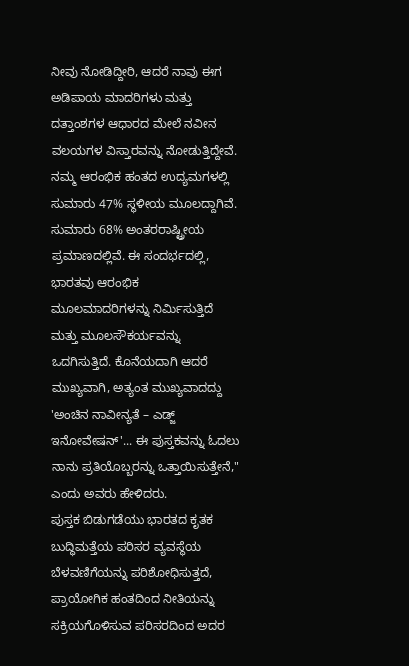ನೀವು ನೋಡಿದ್ದೀರಿ, ಆದರೆ ನಾವು ಈಗ ಅಡಿಪಾಯ ಮಾದರಿಗಳು ಮತ್ತು ದತ್ತಾಂಶಗಳ ಆಧಾರದ ಮೇಲೆ ನವೀನ ವಲಯಗಳ ವಿಸ್ತಾರವನ್ನು ನೋಡುತ್ತಿದ್ದೇವೆ. ನಮ್ಮ ಆರಂಭಿಕ ಹಂತದ ಉದ್ಯಮಗಳಲ್ಲಿ ಸುಮಾರು 47% ಸ್ಥಳೀಯ ಮೂಲದ್ದಾಗಿವೆ. ಸುಮಾರು 68% ಅಂತರರಾಷ್ಟ್ರೀಯ ಪ್ರಮಾಣದಲ್ಲಿವೆ. ಈ ಸಂದರ್ಭದಲ್ಲಿ, ಭಾರತವು ಆರಂಭಿಕ ಮೂಲಮಾದರಿಗಳನ್ನು ನಿರ್ಮಿಸುತ್ತಿದೆ ಮತ್ತು ಮೂಲಸೌಕರ್ಯವನ್ನು ಒದಗಿಸುತ್ತಿದೆ. ಕೊನೆಯದಾಗಿ ಆದರೆ ಮುಖ್ಯವಾಗಿ, ಅತ್ಯಂತ ಮುಖ್ಯವಾದದ್ದು 'ಅಂಚಿನ ನಾವೀನ್ಯತೆ – ಎಡ್ಜ್ ಇನೋವೇಷನ್'... ಈ ಪುಸ್ತಕವನ್ನು ಓದಲು ನಾನು ಪ್ರತಿಯೊಬ್ಬರನ್ನು ಒತ್ತಾಯಿಸುತ್ತೇನೆ," ಎಂದು ಅವರು ಹೇಳಿದರು.
ಪುಸ್ತಕ ಬಿಡುಗಡೆಯು ಭಾರತದ ಕೃತಕ ಬುದ್ಧಿಮತ್ತೆಯ ಪರಿಸರ ವ್ಯವಸ್ಥೆಯ ಬೆಳವಣಿಗೆಯನ್ನು ಪರಿಶೋಧಿಸುತ್ತದೆ, ಪ್ರಾಯೋಗಿಕ ಹಂತದಿಂದ ನೀತಿಯನ್ನು ಸಕ್ರಿಯಗೊಳಿಸುವ ಪರಿಸರದಿಂದ ಅದರ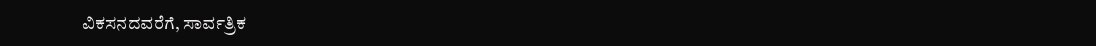ವಿಕಸನದವರೆಗೆ, ಸಾರ್ವತ್ರಿಕ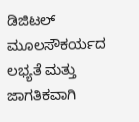ಡಿಜಿಟಲ್ ಮೂಲಸೌಕರ್ಯದ ಲಭ್ಯತೆ ಮತ್ತು ಜಾಗತಿಕವಾಗಿ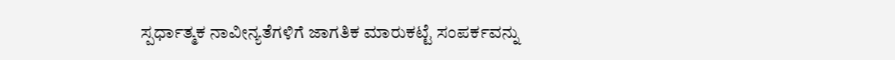ಸ್ಪರ್ಧಾತ್ಮಕ ನಾವೀನ್ಯತೆಗಳಿಗೆ ಜಾಗತಿಕ ಮಾರುಕಟ್ಟೆ ಸಂಪರ್ಕವನ್ನು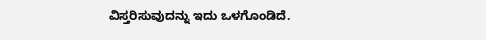ವಿಸ್ತರಿಸುವುದನ್ನು ಇದು ಒಳಗೊಂಡಿದೆ.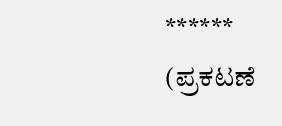******
(ಪ್ರಕಟಣೆ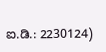ಐ.ಡಿ.: 2230124)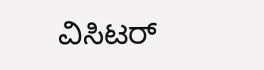ವಿಸಿಟರ್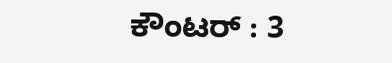ಕೌಂಟರ್ : 3